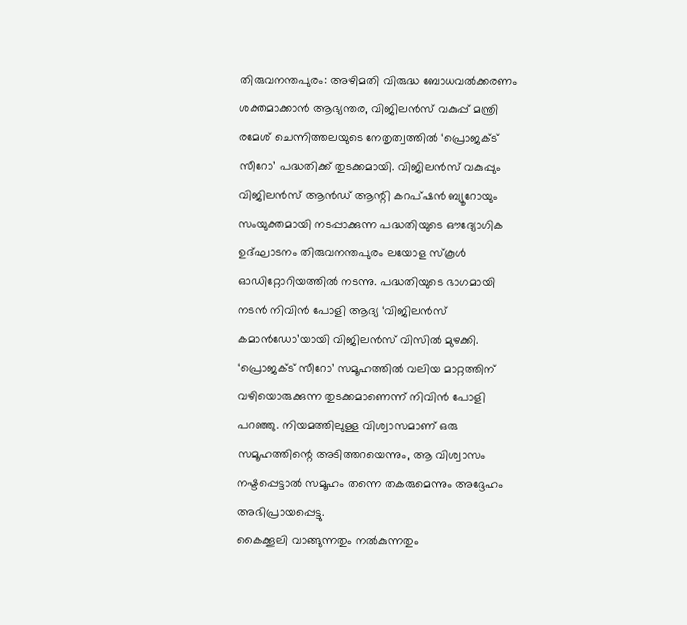തിരുവനന്തപുരം: അഴിമതി വിരുദ്ധ ബോധവൽക്കരണം ശക്തമാക്കാൻ ആഭ്യന്തര, വിജിലൻസ് വകുപ്പ് മന്ത്രി രമേശ് ചെന്നിത്തലയുടെ നേതൃത്വത്തിൽ ‘പ്രൊജക്ട് സീറോ’ പദ്ധതിക്ക് തുടക്കമായി. വിജിലൻസ് വകുപ്പും വിജിലൻസ് ആൻഡ് ആന്റി കറപ്ഷൻ ബ്യൂറോയും സംയുക്തമായി നടപ്പാക്കുന്ന പദ്ധതിയുടെ ഔദ്യോഗിക ഉദ്ഘാടനം തിരുവനന്തപുരം ലയോള സ്കൂൾ ഓഡിറ്റോറിയത്തിൽ നടന്നു. പദ്ധതിയുടെ ഭാഗമായി നടൻ നിവിൻ പോളി ആദ്യ ‘വിജിലൻസ് കമാൻഡോ’യായി വിജിലൻസ് വിസിൽ മുഴക്കി.
‘പ്രൊജക്ട് സീറോ’ സമൂഹത്തിൽ വലിയ മാറ്റത്തിന് വഴിയൊരുക്കുന്ന തുടക്കമാണെന്ന് നിവിൻ പോളി പറഞ്ഞു. നിയമത്തിലുള്ള വിശ്വാസമാണ് ഒരു സമൂഹത്തിന്റെ അടിത്തറയെന്നും, ആ വിശ്വാസം നഷ്ടപ്പെട്ടാൽ സമൂഹം തന്നെ തകരുമെന്നും അദ്ദേഹം അഭിപ്രായപ്പെട്ടു.
കൈക്കൂലി വാങ്ങുന്നതും നൽകുന്നതും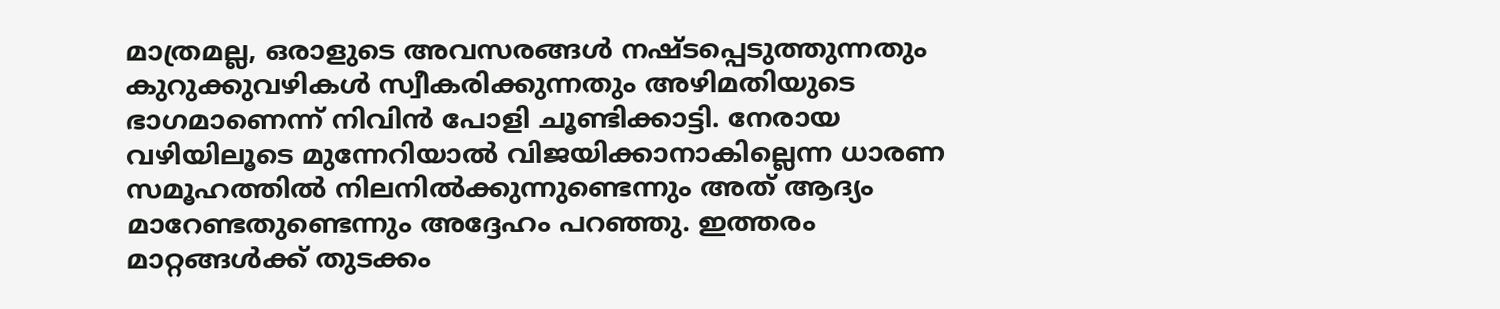മാത്രമല്ല, ഒരാളുടെ അവസരങ്ങൾ നഷ്ടപ്പെടുത്തുന്നതും കുറുക്കുവഴികൾ സ്വീകരിക്കുന്നതും അഴിമതിയുടെ ഭാഗമാണെന്ന് നിവിൻ പോളി ചൂണ്ടിക്കാട്ടി. നേരായ വഴിയിലൂടെ മുന്നേറിയാൽ വിജയിക്കാനാകില്ലെന്ന ധാരണ സമൂഹത്തിൽ നിലനിൽക്കുന്നുണ്ടെന്നും അത് ആദ്യം മാറേണ്ടതുണ്ടെന്നും അദ്ദേഹം പറഞ്ഞു. ഇത്തരം മാറ്റങ്ങൾക്ക് തുടക്കം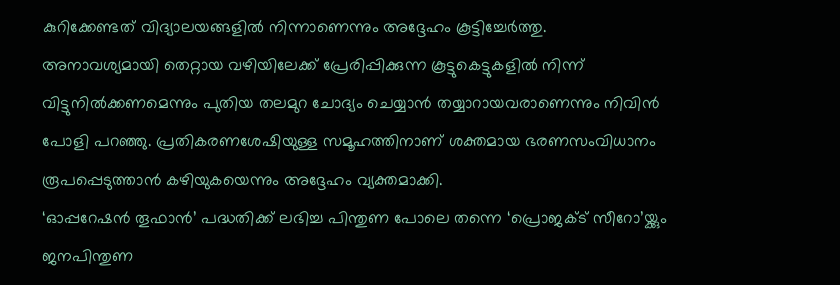കുറിക്കേണ്ടത് വിദ്യാലയങ്ങളിൽ നിന്നാണെന്നും അദ്ദേഹം കൂട്ടിച്ചേർത്തു.
അനാവശ്യമായി തെറ്റായ വഴിയിലേക്ക് പ്രേരിപ്പിക്കുന്ന കൂട്ടുകെട്ടുകളിൽ നിന്ന് വിട്ടുനിൽക്കണമെന്നും പുതിയ തലമുറ ചോദ്യം ചെയ്യാൻ തയ്യാറായവരാണെന്നും നിവിൻ പോളി പറഞ്ഞു. പ്രതികരണശേഷിയുള്ള സമൂഹത്തിനാണ് ശക്തമായ ഭരണസംവിധാനം രൂപപ്പെടുത്താൻ കഴിയുകയെന്നും അദ്ദേഹം വ്യക്തമാക്കി.
‘ഓപ്പറേഷൻ തൂഫാൻ’ പദ്ധതിക്ക് ലഭിച്ച പിന്തുണ പോലെ തന്നെ ‘പ്രൊജക്ട് സീറോ’യ്ക്കും ജനപിന്തുണ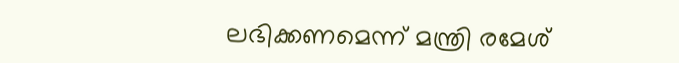ലഭിക്കണമെന്ന് മന്ത്രി രമേശ്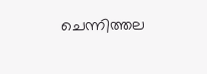ചെന്നിത്തല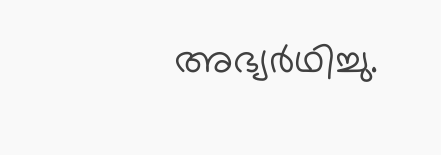അഭ്യർഥിച്ചു.